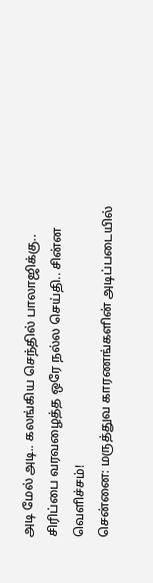அடி மேல் அடி.. கலங்கிய செந்தில் பாலாஜிக்கு.. சிரிப்பை வரவழைத்த ஒரே நல்ல செய்தி.. சின்ன வெளிச்சம்!
சென்னை: மருத்துவ காரணங்களின் அடிப்படையில்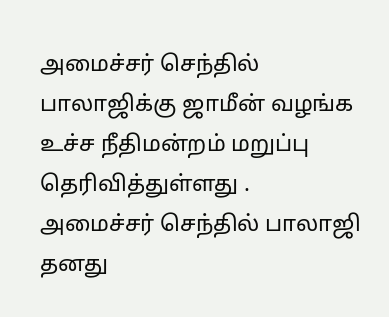அமைச்சர் செந்தில் பாலாஜிக்கு ஜாமீன் வழங்க உச்ச நீதிமன்றம் மறுப்பு தெரிவித்துள்ளது .
அமைச்சர் செந்தில் பாலாஜி தனது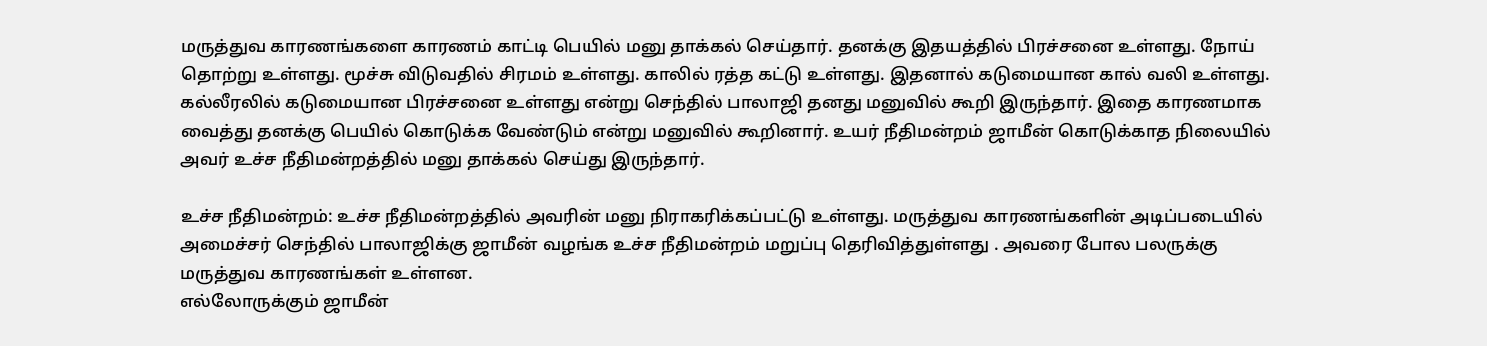மருத்துவ காரணங்களை காரணம் காட்டி பெயில் மனு தாக்கல் செய்தார். தனக்கு இதயத்தில் பிரச்சனை உள்ளது. நோய் தொற்று உள்ளது. மூச்சு விடுவதில் சிரமம் உள்ளது. காலில் ரத்த கட்டு உள்ளது. இதனால் கடுமையான கால் வலி உள்ளது.
கல்லீரலில் கடுமையான பிரச்சனை உள்ளது என்று செந்தில் பாலாஜி தனது மனுவில் கூறி இருந்தார். இதை காரணமாக வைத்து தனக்கு பெயில் கொடுக்க வேண்டும் என்று மனுவில் கூறினார். உயர் நீதிமன்றம் ஜாமீன் கொடுக்காத நிலையில் அவர் உச்ச நீதிமன்றத்தில் மனு தாக்கல் செய்து இருந்தார்.

உச்ச நீதிமன்றம்: உச்ச நீதிமன்றத்தில் அவரின் மனு நிராகரிக்கப்பட்டு உள்ளது. மருத்துவ காரணங்களின் அடிப்படையில் அமைச்சர் செந்தில் பாலாஜிக்கு ஜாமீன் வழங்க உச்ச நீதிமன்றம் மறுப்பு தெரிவித்துள்ளது . அவரை போல பலருக்கு மருத்துவ காரணங்கள் உள்ளன.
எல்லோருக்கும் ஜாமீன்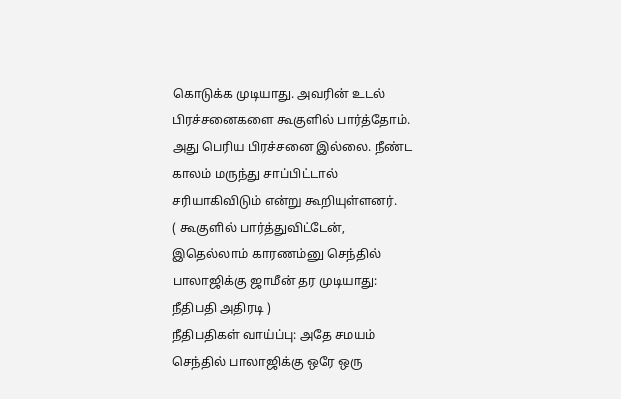கொடுக்க முடியாது. அவரின் உடல் பிரச்சனைகளை கூகுளில் பார்த்தோம். அது பெரிய பிரச்சனை இல்லை. நீண்ட காலம் மருந்து சாப்பிட்டால் சரியாகிவிடும் என்று கூறியுள்ளனர்.
( கூகுளில் பார்த்துவிட்டேன், இதெல்லாம் காரணம்னு செந்தில் பாலாஜிக்கு ஜாமீன் தர முடியாது: நீதிபதி அதிரடி )
நீதிபதிகள் வாய்ப்பு: அதே சமயம் செந்தில் பாலாஜிக்கு ஒரே ஒரு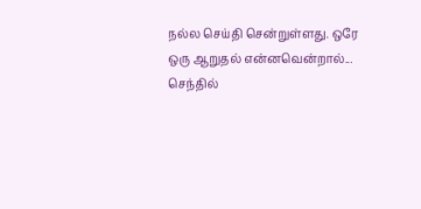நல்ல செய்தி சென்றுள்ளது. ஒரே ஒரு ஆறுதல் என்னவென்றால்... செந்தில்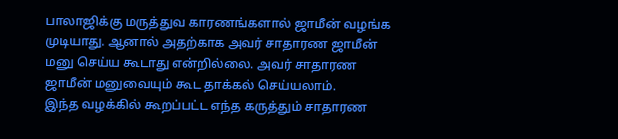பாலாஜிக்கு மருத்துவ காரணங்களால் ஜாமீன் வழங்க முடியாது. ஆனால் அதற்காக அவர் சாதாரண ஜாமீன் மனு செய்ய கூடாது என்றில்லை. அவர் சாதாரண ஜாமீன் மனுவையும் கூட தாக்கல் செய்யலாம்.
இந்த வழக்கில் கூறப்பட்ட எந்த கருத்தும் சாதாரண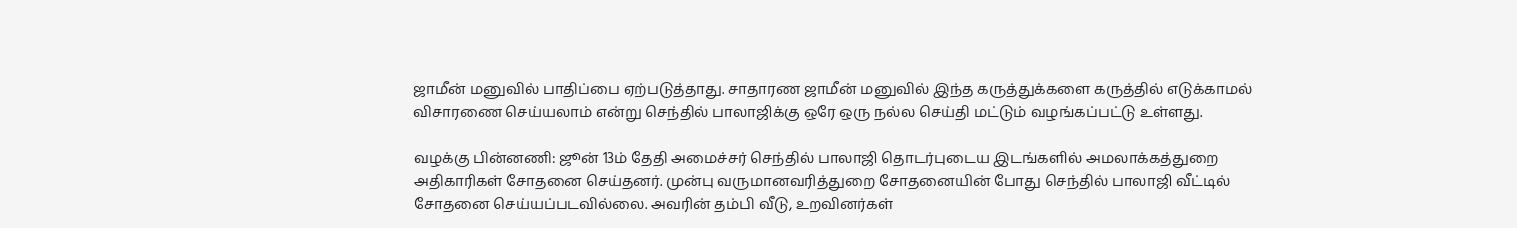ஜாமீன் மனுவில் பாதிப்பை ஏற்படுத்தாது. சாதாரண ஜாமீன் மனுவில் இந்த கருத்துக்களை கருத்தில் எடுக்காமல் விசாரணை செய்யலாம் என்று செந்தில் பாலாஜிக்கு ஒரே ஒரு நல்ல செய்தி மட்டும் வழங்கப்பட்டு உள்ளது.

வழக்கு பின்னணி: ஜூன் 13ம் தேதி அமைச்சர் செந்தில் பாலாஜி தொடர்புடைய இடங்களில் அமலாக்கத்துறை அதிகாரிகள் சோதனை செய்தனர். முன்பு வருமானவரித்துறை சோதனையின் போது செந்தில் பாலாஜி வீட்டில் சோதனை செய்யப்படவில்லை. அவரின் தம்பி வீடு, உறவினர்கள்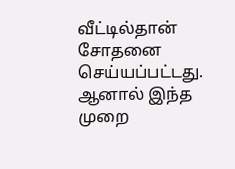வீட்டில்தான் சோதனை செய்யப்பட்டது. ஆனால் இந்த முறை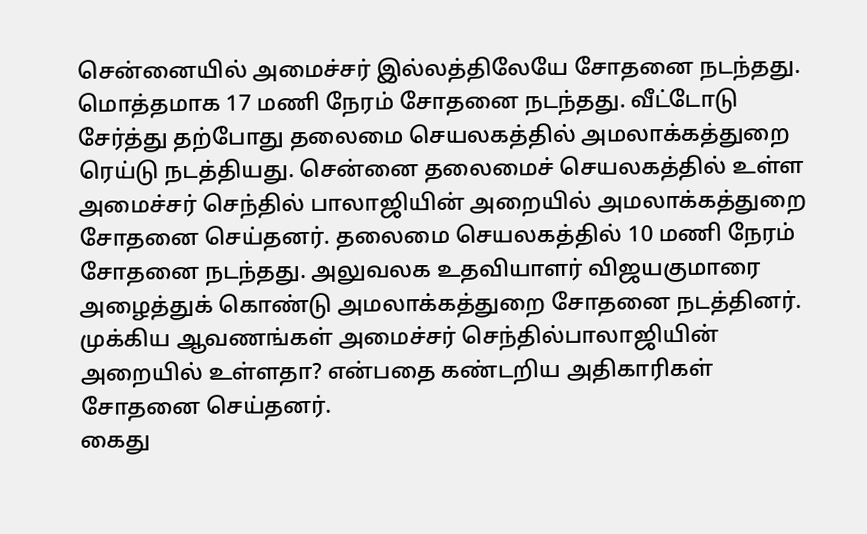சென்னையில் அமைச்சர் இல்லத்திலேயே சோதனை நடந்தது.
மொத்தமாக 17 மணி நேரம் சோதனை நடந்தது. வீட்டோடு சேர்த்து தற்போது தலைமை செயலகத்தில் அமலாக்கத்துறை ரெய்டு நடத்தியது. சென்னை தலைமைச் செயலகத்தில் உள்ள அமைச்சர் செந்தில் பாலாஜியின் அறையில் அமலாக்கத்துறை சோதனை செய்தனர். தலைமை செயலகத்தில் 10 மணி நேரம் சோதனை நடந்தது. அலுவலக உதவியாளர் விஜயகுமாரை அழைத்துக் கொண்டு அமலாக்கத்துறை சோதனை நடத்தினர். முக்கிய ஆவணங்கள் அமைச்சர் செந்தில்பாலாஜியின் அறையில் உள்ளதா? என்பதை கண்டறிய அதிகாரிகள் சோதனை செய்தனர்.
கைது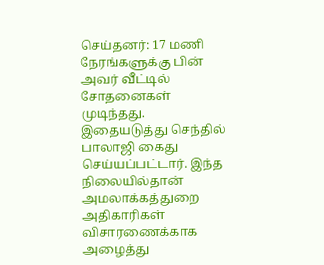செய்தனர்: 17 மணி நேரங்களுக்கு பின் அவர் வீட்டில் சோதனைகள் முடிந்தது. இதையடுத்து செந்தில் பாலாஜி கைது செய்யப்பட்டார். இந்த நிலையில்தான் அமலாக்கத்துறை அதிகாரிகள் விசாரணைக்காக அழைத்து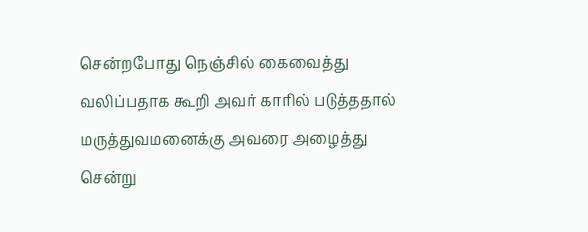சென்றபோது நெஞ்சில் கைவைத்து வலிப்பதாக கூறி அவர் காரில் படுத்ததால் மருத்துவமனைக்கு அவரை அழைத்து சென்று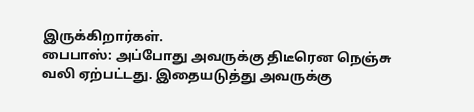இருக்கிறார்கள்.
பைபாஸ்: அப்போது அவருக்கு திடீரென நெஞ்சு வலி ஏற்பட்டது. இதையடுத்து அவருக்கு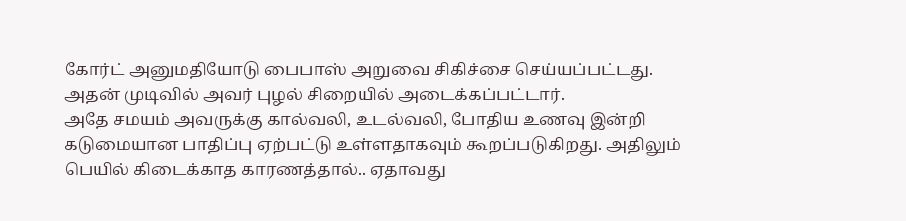கோர்ட் அனுமதியோடு பைபாஸ் அறுவை சிகிச்சை செய்யப்பட்டது. அதன் முடிவில் அவர் புழல் சிறையில் அடைக்கப்பட்டார்.
அதே சமயம் அவருக்கு கால்வலி, உடல்வலி, போதிய உணவு இன்றி கடுமையான பாதிப்பு ஏற்பட்டு உள்ளதாகவும் கூறப்படுகிறது. அதிலும் பெயில் கிடைக்காத காரணத்தால்.. ஏதாவது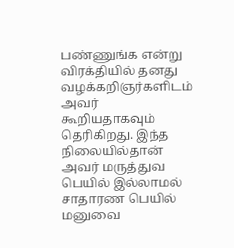பண்ணுங்க என்று விரக்தியில் தனது வழக்கறிஞர்களிடம் அவர் கூறியதாகவும் தெரிகிறது. இந்த நிலையில்தான் அவர் மருத்துவ பெயில் இல்லாமல் சாதாரண பெயில் மனுவை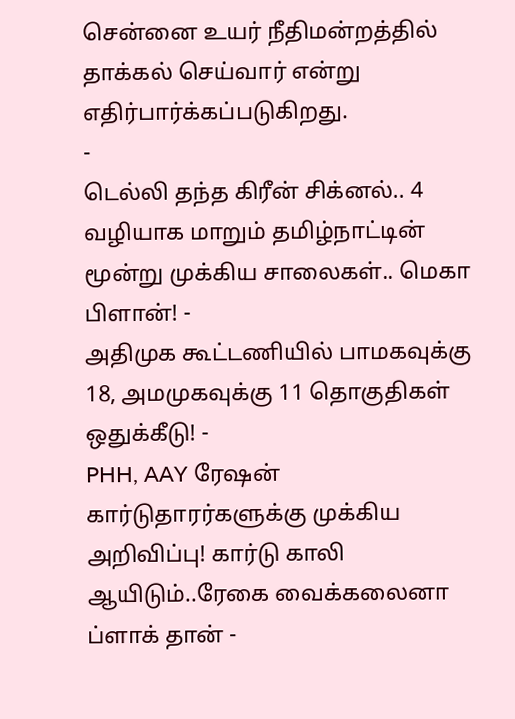சென்னை உயர் நீதிமன்றத்தில் தாக்கல் செய்வார் என்று எதிர்பார்க்கப்படுகிறது.
-
டெல்லி தந்த கிரீன் சிக்னல்.. 4 வழியாக மாறும் தமிழ்நாட்டின் மூன்று முக்கிய சாலைகள்.. மெகா பிளான்! -
அதிமுக கூட்டணியில் பாமகவுக்கு 18, அமமுகவுக்கு 11 தொகுதிகள் ஒதுக்கீடு! -
PHH, AAY ரேஷன் கார்டுதாரர்களுக்கு முக்கிய அறிவிப்பு! கார்டு காலி ஆயிடும்..ரேகை வைக்கலைனா ப்ளாக் தான் -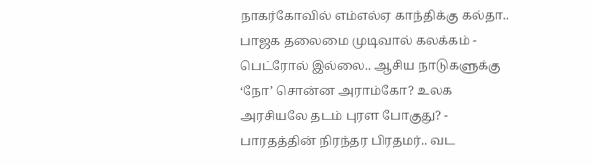நாகர்கோவில் எம்எல்ஏ காந்திக்கு கல்தா.. பாஜக தலைமை முடிவால் கலக்கம் -
பெட்ரோல் இல்லை.. ஆசிய நாடுகளுக்கு ‘நோ’ சொன்ன அராம்கோ? உலக அரசியலே தடம் புரள போகுது? -
பாரதத்தின் நிரந்தர பிரதமர்.. வட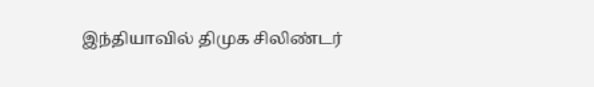இந்தியாவில் திமுக சிலிண்டர்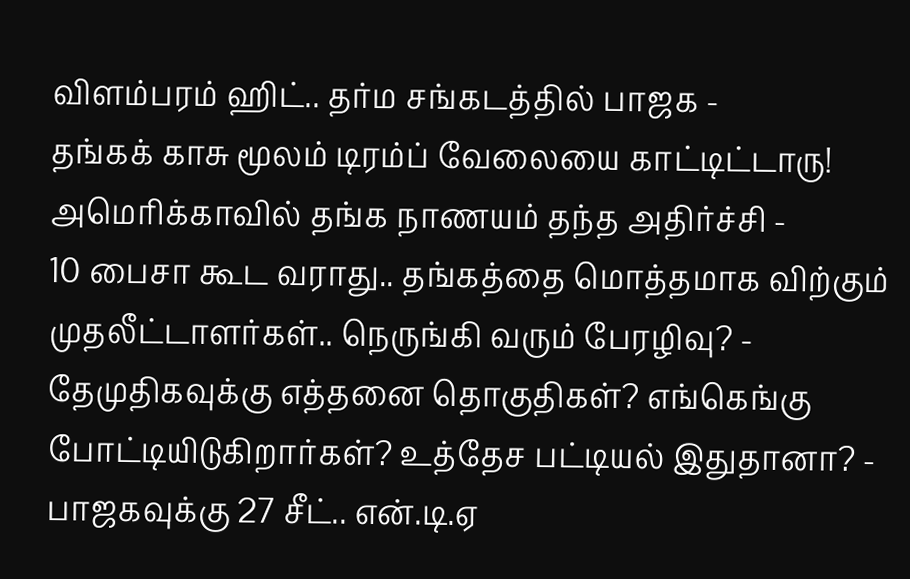விளம்பரம் ஹிட்.. தர்ம சங்கடத்தில் பாஜக -
தங்கக் காசு மூலம் டிரம்ப் வேலையை காட்டிட்டாரு! அமெரிக்காவில் தங்க நாணயம் தந்த அதிர்ச்சி -
10 பைசா கூட வராது.. தங்கத்தை மொத்தமாக விற்கும் முதலீட்டாளர்கள்.. நெருங்கி வரும் பேரழிவு? -
தேமுதிகவுக்கு எத்தனை தொகுதிகள்? எங்கெங்கு போட்டியிடுகிறார்கள்? உத்தேச பட்டியல் இதுதானா? -
பாஜகவுக்கு 27 சீட்.. என்.டி.ஏ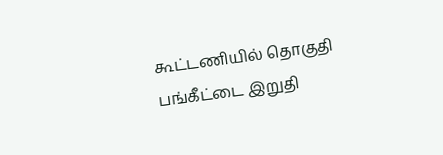கூட்டணியில் தொகுதி பங்கீட்டை இறுதி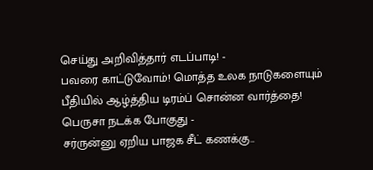செய்து அறிவித்தார் எடப்பாடி! -
பவரை காட்டுவோம்! மொத்த உலக நாடுகளையும் பீதியில் ஆழ்த்திய டிரம்ப் சொன்ன வார்த்தை! பெருசா நடக்க போகுது -
சர்ருன்னு ஏறிய பாஜக சீட் கணக்கு..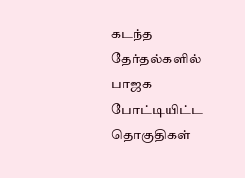கடந்த தேர்தல்களில் பாஜக போட்டியிட்ட தொகுதிகள்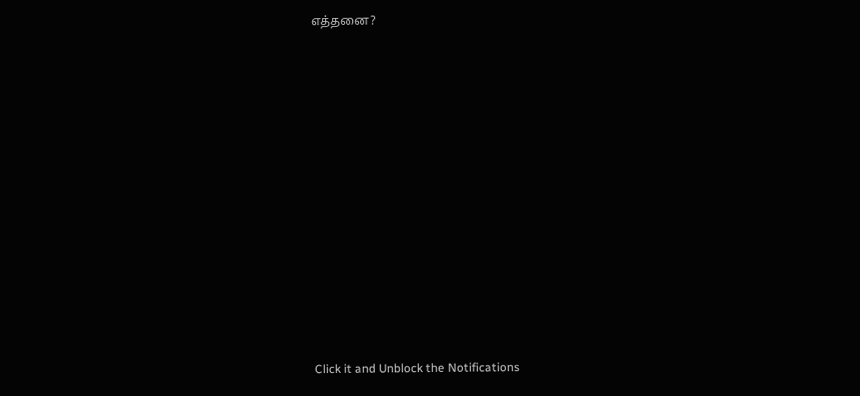எத்தனை?












Click it and Unblock the Notifications